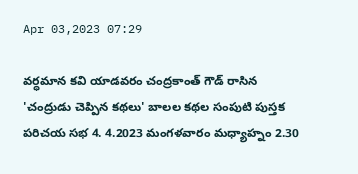Apr 03,2023 07:29

వర్ధమాన కవి యాడవరం చంద్రకాంత్‌ గౌడ్‌ రాసిన 'చంద్రుడు చెప్పిన కథలు' బాలల కథల సంపుటి పుస్తక పరిచయ సభ 4. 4.2023 మంగళవారం మధ్యాహ్నం 2.30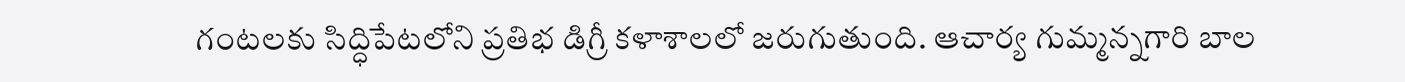గంటలకు సిద్ధిపేటలోని ప్రతిభ డిగ్రీ కళాశాలలో జరుగుతుంది. ఆచార్య గుమ్మన్నగారి బాల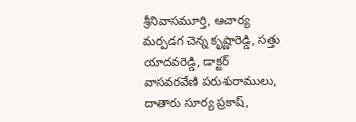శ్రీనివాసమూర్తి, ఆచార్య మర్పడగ చెన్న కృష్ణారెడ్డి, సత్తు యాదవరెడ్డి, డాక్టర్‌ వాసవరవేణి పరుశురాములు, దాతారు సూర్య ప్రకాష్‌,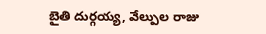బైతి దుర్గయ్య, వేల్పుల రాజు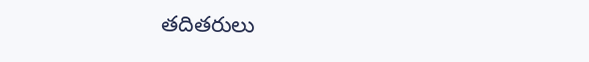తదితరులు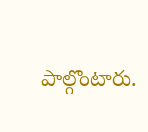పాల్గొంటారు.